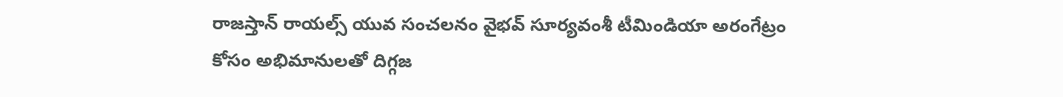రాజస్తాన్ రాయల్స్ యువ సంచలనం వైభవ్ సూర్యవంశీ టీమిండియా అరంగేట్రం కోసం అభిమానులతో దిగ్గజ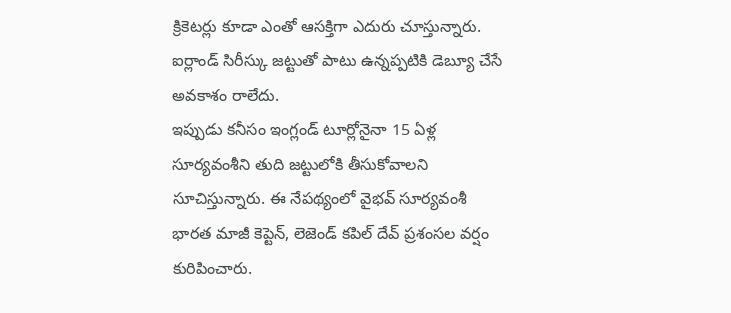క్రికెటర్లు కూడా ఎంతో ఆసక్తిగా ఎదురు చూస్తున్నారు. ఐర్లాండ్ సిరీస్కు జట్టుతో పాటు ఉన్నప్పటికి డెబ్యూ చేసే అవకాశం రాలేదు.
ఇప్పుడు కనీసం ఇంగ్లండ్ టూర్లోనైనా 15 ఏళ్ల సూర్యవంశీని తుది జట్టులోకి తీసుకోవాలని సూచిస్తున్నారు. ఈ నేపథ్యంలో వైభవ్ సూర్యవంశీ భారత మాజీ కెప్టెన్, లెజెండ్ కపిల్ దేవ్ ప్రశంసల వర్షం కురిపించారు.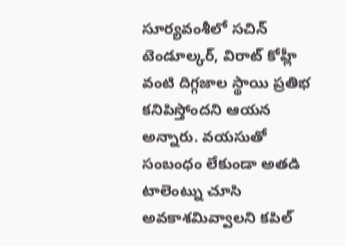సూర్యవంశీలో సచిన్ టెండూల్కర్, విరాట్ కోహ్లీ వంటి దిగ్గజాల స్థాయి ప్రతిభ కనిపిస్తోందని ఆయన అన్నారు. వయసుతో సంబంధం లేకుండా అతడి టాలెంట్ను చూసి అవకాశమివ్వాలని కపిల్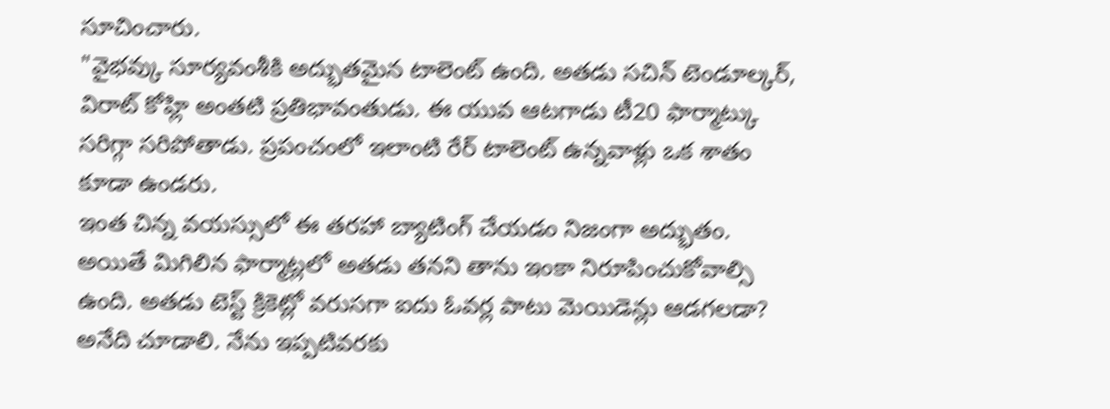సూచించారు.
"వైభవ్కు సూర్యవంశీకి అద్భుతమైన టాలెంట్ ఉంది. అతడు సచిన్ టెండూల్కర్, విరాట్ కోహ్లి అంతటి ప్రతిభావంతుడు. ఈ యువ ఆటగాడు టీ20 ఫార్మాట్కు సరిగ్గా సరిపోతాడు. ప్రపంచంలో ఇలాంటి రేర్ టాలెంట్ ఉన్నవాళ్లు ఒక శాతం కూడా ఉండరు.
ఇంత చిన్న వయస్సులో ఈ తరహా బ్యాటింగ్ చేయడం నిజంగా అద్భుతం. అయితే మిగిలిన ఫార్మాట్లలో అతడు తనని తాను ఇంకా నిరూపించుకోవాల్సి ఉంది. అతడు టెస్ట్ క్రికెట్లో వరుసగా ఐదు ఓవర్ల పాటు మెయిడెన్లు ఆడగలడా? అనేది చూడాలి. నేను ఇప్పటివరకు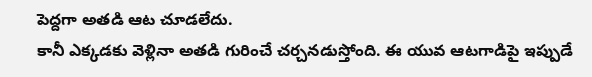పెద్దగా అతడి ఆట చూడలేదు.
కానీ ఎక్కడకు వెళ్లినా అతడి గురించే చర్చనడుస్తోంది. ఈ యువ ఆటగాడిపై ఇప్పుడే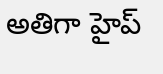అతిగా హైప్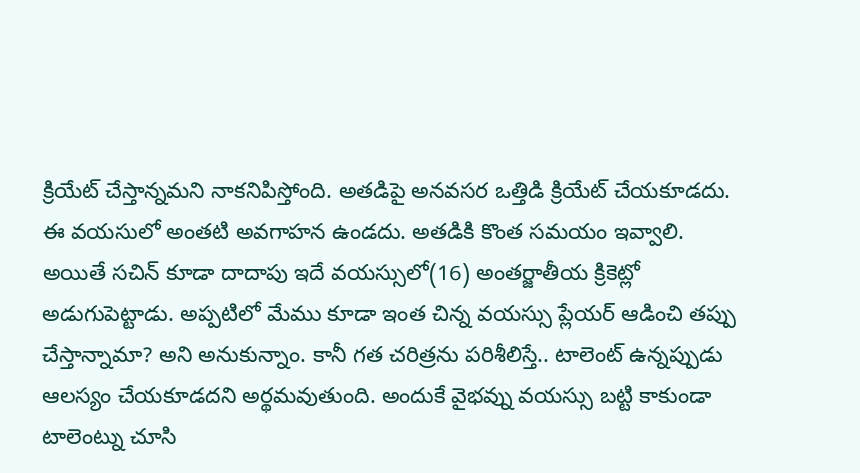క్రియేట్ చేస్తాన్నమని నాకనిపిస్తోంది. అతడిపై అనవసర ఒత్తిడి క్రియేట్ చేయకూడదు. ఈ వయసులో అంతటి అవగాహన ఉండదు. అతడికి కొంత సమయం ఇవ్వాలి.
అయితే సచిన్ కూడా దాదాపు ఇదే వయస్సులో(16) అంతర్జాతీయ క్రికెట్లో అడుగుపెట్టాడు. అప్పటిలో మేము కూడా ఇంత చిన్న వయస్సు ప్లేయర్ ఆడించి తప్పు చేస్తాన్నామా? అని అనుకున్నాం. కానీ గత చరిత్రను పరిశీలిస్తే.. టాలెంట్ ఉన్నప్పుడు ఆలస్యం చేయకూడదని అర్థమవుతుంది. అందుకే వైభవ్ను వయస్సు బట్టి కాకుండా టాలెంట్ను చూసి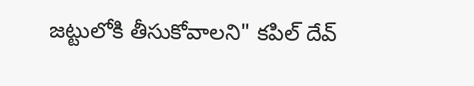జట్టులోకి తీసుకోవాలని" కపిల్ దేవ్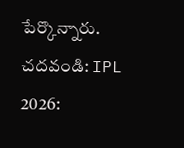పేర్కొన్నారు.
చదవండి: IPL 2026: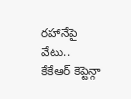రహానేపై వేటు.. కేకేఆర్ కెప్టెన్గా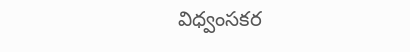విధ్వంసకర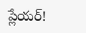ప్లేయర్!